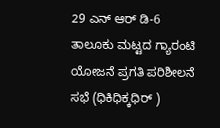29 ಎನ್ ಆರ್ ಡಿ-6
ತಾಲೂಕು ಮಟ್ಟದ ಗ್ಯಾರಂಟಿ ಯೋಜನೆ ಪ್ರಗತಿ ಪರಿಶೀಲನೆ ಸಭೆ (ಧಿಕಿಧಿಕ್ಕಧಿರ್ )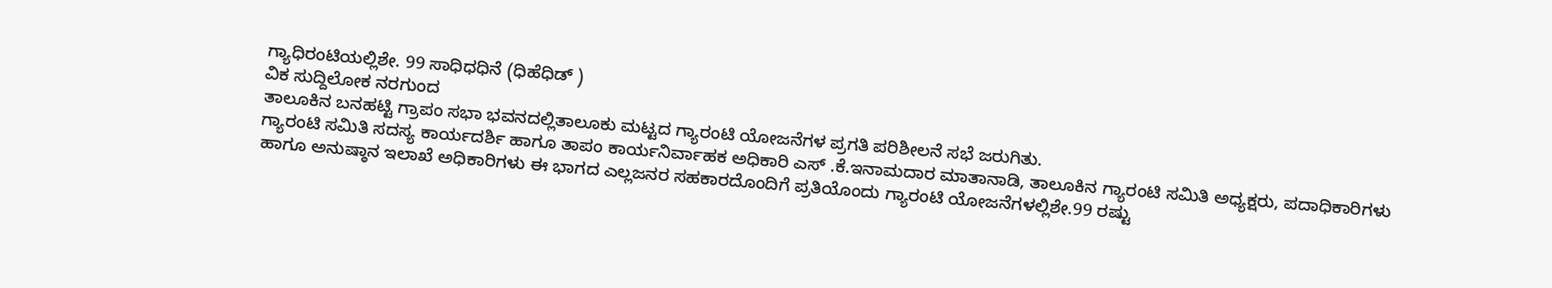ಗ್ಯಾಧಿರಂಟಿಯಲ್ಲಿಶೇ. 99 ಸಾಧಿಧಧಿನೆ (ಧಿಹೆಧಿಡ್ )
ವಿಕ ಸುದ್ದಿಲೋಕ ನರಗುಂದ
ತಾಲೂಕಿನ ಬನಹಟ್ಟಿ ಗ್ರಾಪಂ ಸಭಾ ಭವನದಲ್ಲಿತಾಲೂಕು ಮಟ್ಟದ ಗ್ಯಾರಂಟಿ ಯೋಜನೆಗಳ ಪ್ರಗತಿ ಪರಿಶೀಲನೆ ಸಭೆ ಜರುಗಿತು.
ಗ್ಯಾರಂಟಿ ಸಮಿತಿ ಸದಸ್ಯ ಕಾರ್ಯದರ್ಶಿ ಹಾಗೂ ತಾಪಂ ಕಾರ್ಯನಿರ್ವಾಹಕ ಅಧಿಕಾರಿ ಎಸ್ .ಕೆ.ಇನಾಮದಾರ ಮಾತಾನಾಡಿ, ತಾಲೂಕಿನ ಗ್ಯಾರಂಟಿ ಸಮಿತಿ ಅಧ್ಯಕ್ಷರು, ಪದಾಧಿಕಾರಿಗಳು ಹಾಗೂ ಅನುಷ್ಠಾನ ಇಲಾಖೆ ಅಧಿಕಾರಿಗಳು ಈ ಭಾಗದ ಎಲ್ಲಜನರ ಸಹಕಾರದೊಂದಿಗೆ ಪ್ರತಿಯೊಂದು ಗ್ಯಾರಂಟಿ ಯೋಜನೆಗಳಲ್ಲಿಶೇ.99 ರಷ್ಟು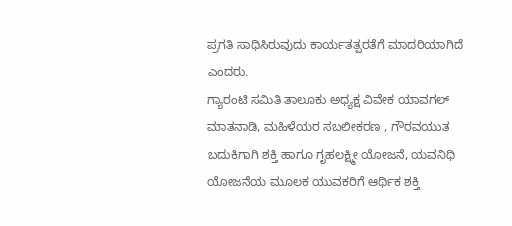ಪ್ರಗತಿ ಸಾಧಿಸಿರುವುದು ಕಾರ್ಯತತ್ಪರತೆಗೆ ಮಾದರಿಯಾಗಿದೆ ಎಂದರು.
ಗ್ಯಾರಂಟಿ ಸಮಿತಿ ತಾಲೂಕು ಅಧ್ಯಕ್ಷ ವಿವೇಕ ಯಾವಗಲ್ ಮಾತನಾಡಿ, ಮಹಿಳೆಯರ ಸಬಲೀಕರಣ , ಗೌರವಯುತ ಬದುಕಿಗಾಗಿ ಶಕ್ತಿ ಹಾಗೂ ಗೃಹಲಕ್ಷ್ಮೀ ಯೋಜನೆ, ಯವನಿಧಿ ಯೋಜನೆಯ ಮೂಲಕ ಯುವಕರಿಗೆ ಆರ್ಥಿಕ ಶಕ್ತಿ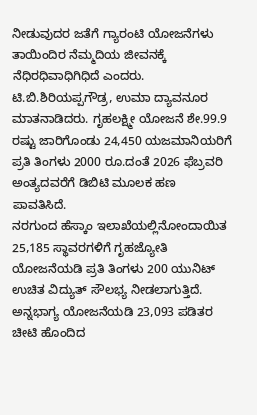ನೀಡುವುದರ ಜತೆಗೆ ಗ್ಯಾರಂಟಿ ಯೋಜನೆಗಳು ತಾಯಿಂದಿರ ನೆಮ್ಮದಿಯ ಜೀವನಕ್ಕೆ ನೆಧಿರಧಿವಾಧಿಗಿಧಿದೆ ಎಂದರು.
ಟಿ.ಬಿ.ಶಿರಿಯಪ್ಪಗೌಡ್ರ, ಉಮಾ ದ್ಯಾವನೂರ ಮಾತನಾಡಿದರು. ಗೃಹಲಕ್ಷ್ಮೀ ಯೋಜನೆ ಶೇ.99.9 ರಷ್ಟು ಜಾರಿಗೊಂಡು 24,450 ಯಜಮಾನಿಯರಿಗೆ ಪ್ರತಿ ತಿಂಗಳು 2000 ರೂ.ದಂತೆ 2026 ಫೆಬ್ರವರಿ ಅಂತ್ಯದವರೆಗೆ ಡಿಬಿಟಿ ಮೂಲಕ ಹಣ ಪಾವತಿಸಿದೆ.
ನರಗುಂದ ಹೆಸ್ಕಾಂ ಇಲಾಖೆಯಲ್ಲಿನೋಂದಾಯಿತ 25,185 ಸ್ಥಾವರಗಳಿಗೆ ಗೃಹಜ್ಯೋತಿ ಯೋಜನೆಯಡಿ ಪ್ರತಿ ತಿಂಗಳು 200 ಯುನಿಟ್ ಉಚಿತ ವಿದ್ಯುತ್ ಸೌಲಭ್ಯ ನೀಡಲಾಗುತ್ತಿದೆ. ಅನ್ನಭಾಗ್ಯ ಯೋಜನೆಯಡಿ 23,093 ಪಡಿತರ ಚೀಟಿ ಹೊಂದಿದ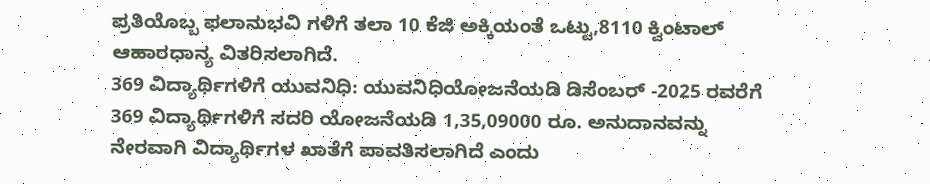ಪ್ರತಿಯೊಬ್ಬ ಫಲಾನುಭವಿ ಗಳಿಗೆ ತಲಾ 10 ಕೆಜಿ ಅಕ್ಕಿಯಂತೆ ಒಟ್ಟು,8110 ಕ್ವಿಂಟಾಲ್ ಆಹಾರಧಾನ್ಯ ವಿತರಿಸಲಾಗಿದೆ.
369 ವಿದ್ಯಾರ್ಥಿಗಳಿಗೆ ಯುವನಿಧಿ: ಯುವನಿಧಿಯೋಜನೆಯಡಿ ಡಿಸೆಂಬರ್ -2025 ರವರೆಗೆ 369 ವಿದ್ಯಾರ್ಥಿಗಳಿಗೆ ಸದರಿ ಯೋಜನೆಯಡಿ 1,35,09000 ರೂ. ಅನುದಾನವನ್ನು ನೇರವಾಗಿ ವಿದ್ಯಾರ್ಥಿಗಳ ಖಾತೆಗೆ ಪಾವತಿಸಲಾಗಿದೆ ಎಂದು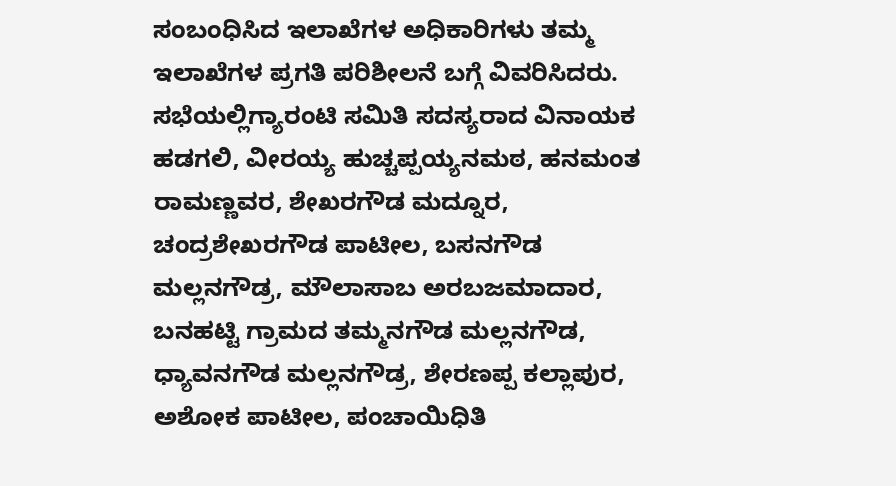ಸಂಬಂಧಿಸಿದ ಇಲಾಖೆಗಳ ಅಧಿಕಾರಿಗಳು ತಮ್ಮ ಇಲಾಖೆಗಳ ಪ್ರಗತಿ ಪರಿಶೀಲನೆ ಬಗ್ಗೆ ವಿವರಿಸಿದರು.
ಸಭೆಯಲ್ಲಿಗ್ಯಾರಂಟಿ ಸಮಿತಿ ಸದಸ್ಯರಾದ ವಿನಾಯಕ ಹಡಗಲಿ, ವೀರಯ್ಯ ಹುಚ್ಚಪ್ಪಯ್ಯನಮಠ, ಹನಮಂತ ರಾಮಣ್ಣವರ, ಶೇಖರಗೌಡ ಮದ್ನೂರ, ಚಂದ್ರಶೇಖರಗೌಡ ಪಾಟೀಲ, ಬಸನಗೌಡ ಮಲ್ಲನಗೌಡ್ರ, ಮೌಲಾಸಾಬ ಅರಬಜಮಾದಾರ, ಬನಹಟ್ಟಿ ಗ್ರಾಮದ ತಮ್ಮನಗೌಡ ಮಲ್ಲನಗೌಡ, ಧ್ಯಾವನಗೌಡ ಮಲ್ಲನಗೌಡ್ರ, ಶೇರಣಪ್ಪ ಕಲ್ಲಾಪುರ, ಅಶೋಕ ಪಾಟೀಲ, ಪಂಚಾಯಿಧಿತಿ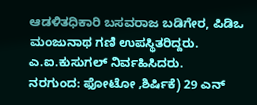ಆಡಳಿತಧಿಕಾರಿ ಬಸವರಾಜ ಬಡಿಗೇರ, ಪಿಡಿಒ ಮಂಜುನಾಥ ಗಣಿ ಉಪಸ್ಥಿತರಿದ್ದರು. ಎ.ಐ.ಕುಸುಗಲ್ ನಿರ್ವಹಿಸಿದರು.
ನರಗುಂದ: ಫೋಟೋ ‚ಶಿರ್ಷಿಕೆ) 29 ಎನ್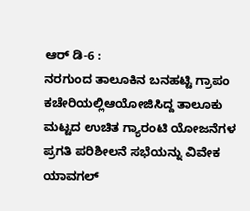ಆರ್ ಡಿ-6 :
ನರಗುಂದ ತಾಲೂಕಿನ ಬನಹಟ್ಟಿ ಗ್ರಾಪಂ ಕಚೇರಿಯಲ್ಲಿಆಯೋಜಿಸಿದ್ದ ತಾಲೂಕು ಮಟ್ಟದ ಉಚಿತ ಗ್ಯಾರಂಟಿ ಯೋಜನೆಗಳ ಪ್ರಗತಿ ಪರಿಶೀಲನೆ ಸಭೆಯನ್ನು ವಿವೇಕ ಯಾವಗಲ್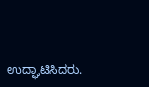ಉದ್ಘಾಟಿಸಿದರು.